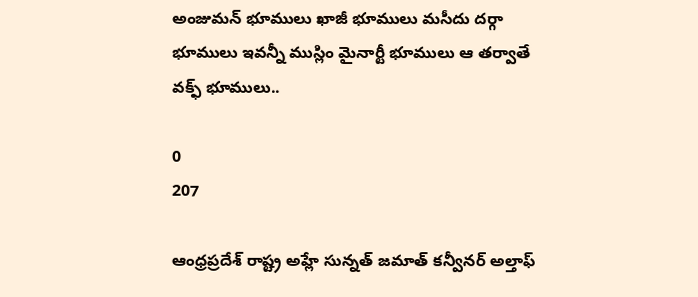అంజుమన్ భూములు ఖాజీ భూములు మసీదు దర్గా భూములు ఇవన్నీ ముస్లిం మైనార్టీ భూములు ఆ తర్వాతే వక్ఫ్ భూములు..

0
207

ఆంధ్రప్రదేశ్ రాష్ట్ర అహ్లే సున్నత్ జమాత్ కన్వీనర్ అల్తాఫ్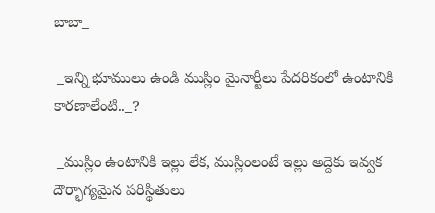బాబా_

 _ఇన్ని భూములు ఉండి ముస్లిం మైనార్టీలు పేదరికంలో ఉంటానికి కారణాలేంటి.._?

 _ముస్లిం ఉంటానికి ఇల్లు లేక, ముస్లింలంటే ఇల్లు అద్దెకు ఇవ్వక దౌర్భాగ్యమైన పరిస్థితులు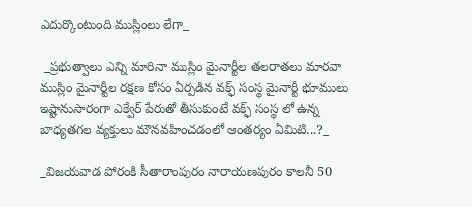ఎదుర్కొంటుంది ముస్లింలు లేగా_

 _ప్రభుత్వాలు ఎన్ని మారినా ముస్లిం మైనార్టీల తలరాతలు మారవా ముస్లిం మైనార్టీల రక్షణ కోసం ఏర్పడిన వక్ఫ్ సంస్థ మైనార్టీ భూములు ఇష్టానుసారంగా ఎక్వేర్ పేరుతో తీసుకుంటే వక్ఫ్ సంస్థ లో ఉన్న బాధ్యతగల వ్యక్తులు మౌనవహించడంలో ఆంతర్యం ఏమిటి...?_

_విజయవాడ పోరంకి సీతారాంపురం నారాయణపురం కాలనీ 50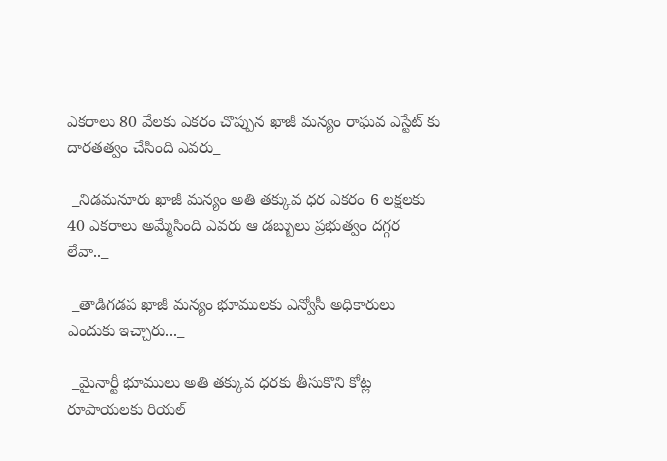ఎకరాలు 80 వేలకు ఎకరం చొప్పున ఖాజీ మన్యం రాఘవ ఎస్టేట్ కు దారతత్వం చేసింది ఎవరు_

 _నిడమనూరు ఖాజీ మన్యం అతి తక్కువ ధర ఎకరం 6 లక్షలకు 40 ఎకరాలు అమ్మేసింది ఎవరు ఆ డబ్బులు ప్రభుత్వం దగ్గర లేవా.._

 _తాడిగడప ఖాజీ మన్యం భూములకు ఎన్వోసీ అధికారులు ఎందుకు ఇచ్చారు..._

 _మైనార్టీ భూములు అతి తక్కువ ధరకు తీసుకొని కోట్ల రూపాయలకు రియల్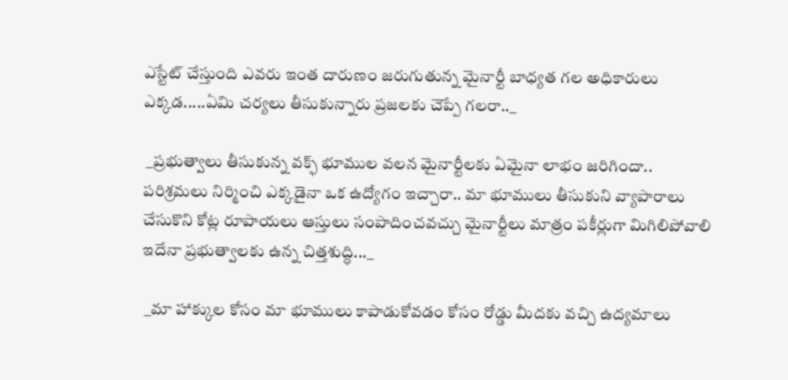ఎస్టేట్ చేస్తుంది ఎవరు ఇంత దారుణం జరుగుతున్న మైనార్టీ బాధ్యత గల అధికారులు ఎక్కడ.....ఏమి చర్యలు తీసుకున్నారు ప్రజలకు చెప్పే గలరా.._

 _ప్రభుత్వాలు తీసుకున్న వక్ఫ్ భూముల వలన మైనార్టీలకు ఏమైనా లాభం జరిగిందా.. పరిశ్రమలు నిర్మించి ఎక్కడైనా ఒక ఉద్యోగం ఇచ్చారా.. మా భూములు తీసుకుని వ్యాపారాలు చేసుకొని కోట్ల రూపాయలు ఆస్తులు సంపాదించవచ్చు మైనార్టీలు మాత్రం పకీర్లుగా మిగిలిపోవాలి ఇదేనా ప్రభుత్వాలకు ఉన్న చిత్తశుద్ధి..._

 _మా హాక్కుల కోసం మా భూములు కాపాడుకోవడం కోసం రోడ్డు మీదకు వచ్చి ఉద్యమాలు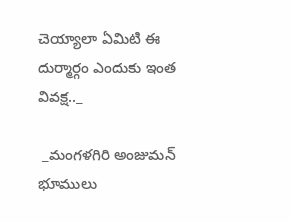చెయ్యాలా ఏమిటి ఈ దుర్మార్గం ఎందుకు ఇంత వివక్ష.._

 _మంగళగిరి అంజుమన్ భూములు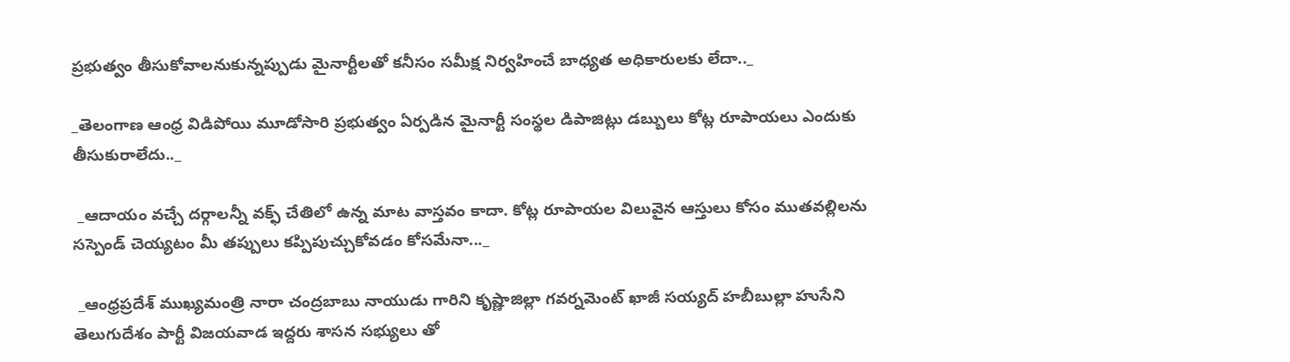ప్రభుత్వం తీసుకోవాలనుకున్నప్పుడు మైనార్టీలతో కనీసం సమీక్ష నిర్వహించే బాధ్యత అధికారులకు లేదా.._

_తెలంగాణ ఆంధ్ర విడిపోయి మూడోసారి ప్రభుత్వం ఏర్పడిన మైనార్టీ సంస్థల డిపాజిట్లు డబ్బులు కోట్ల రూపాయలు ఎందుకు తీసుకురాలేదు.._

 _ఆదాయం వచ్చే దర్గాలన్నీ వక్ఫ్ చేతిలో ఉన్న మాట వాస్తవం కాదా. కోట్ల రూపాయల విలువైన ఆస్తులు కోసం ముతవల్లిలను సస్పెండ్ చెయ్యటం మీ తప్పులు కప్పిపుచ్చుకోవడం కోసమేనా..._

 _ఆంధ్రప్రదేశ్ ముఖ్యమంత్రి నారా చంద్రబాబు నాయుడు గారిని కృష్ణాజిల్లా గవర్నమెంట్ ఖాజీ సయ్యద్ హబీబుల్లా హుసేని తెలుగుదేశం పార్టీ విజయవాడ ఇద్దరు శాసన సభ్యులు తో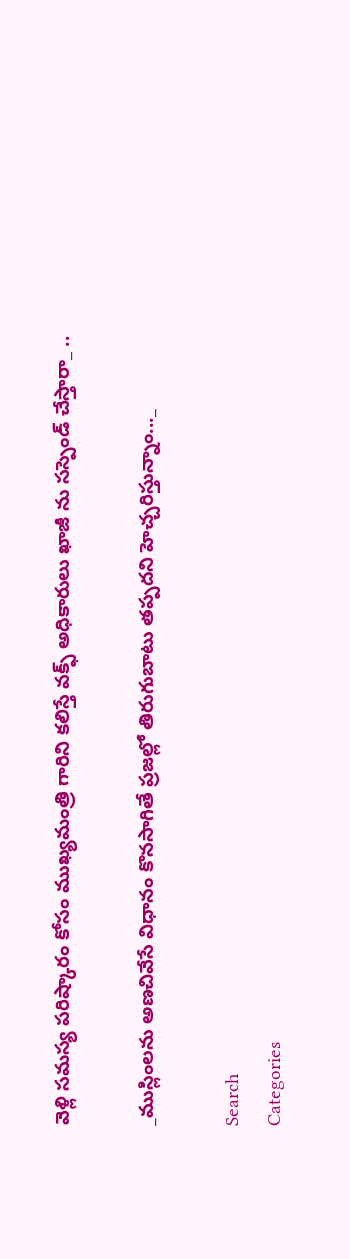వెళ్లి సమస్య పరిష్కారం కోసం ముఖ్యమంత్రి గారిని కలిస్తే వక్ఫ్ అధికారులు ఖాజీ ను సస్పెండ్ చేస్తారా_ ..

_ముస్లింలను అణచివేసే విధానం కొనసాగితే ప్రజల్లో తిరుగుబాటు తప్పదని హెచ్చరిస్తున్నాం..._

Search
Categories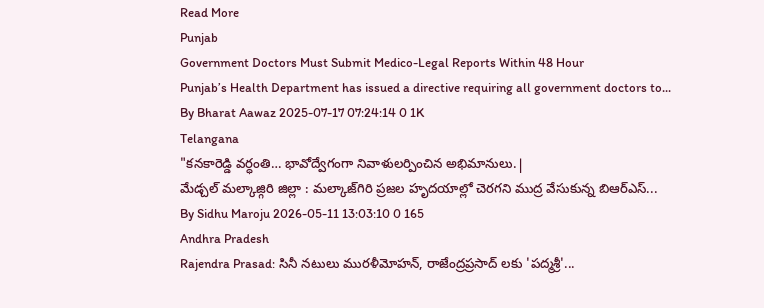Read More
Punjab
Government Doctors Must Submit Medico-Legal Reports Within 48 Hour
Punjab’s Health Department has issued a directive requiring all government doctors to...
By Bharat Aawaz 2025-07-17 07:24:14 0 1K
Telangana
"కనకారెడ్డి వర్ధంతి… భావోద్వేగంగా నివాళులర్పించిన అభిమానులు.|
మేడ్చల్ మల్కాజ్గిరి జిల్లా : మల్కాజ్‌గిరి ప్రజల హృదయాల్లో చెరగని ముద్ర వేసుకున్న బిఆర్ఎస్...
By Sidhu Maroju 2026-05-11 13:03:10 0 165
Andhra Pradesh
Rajendra Prasad: సినీ నటులు మురళీమోహన్, రాజేంద్రప్రసాద్ లకు 'పద్మశ్రీ'...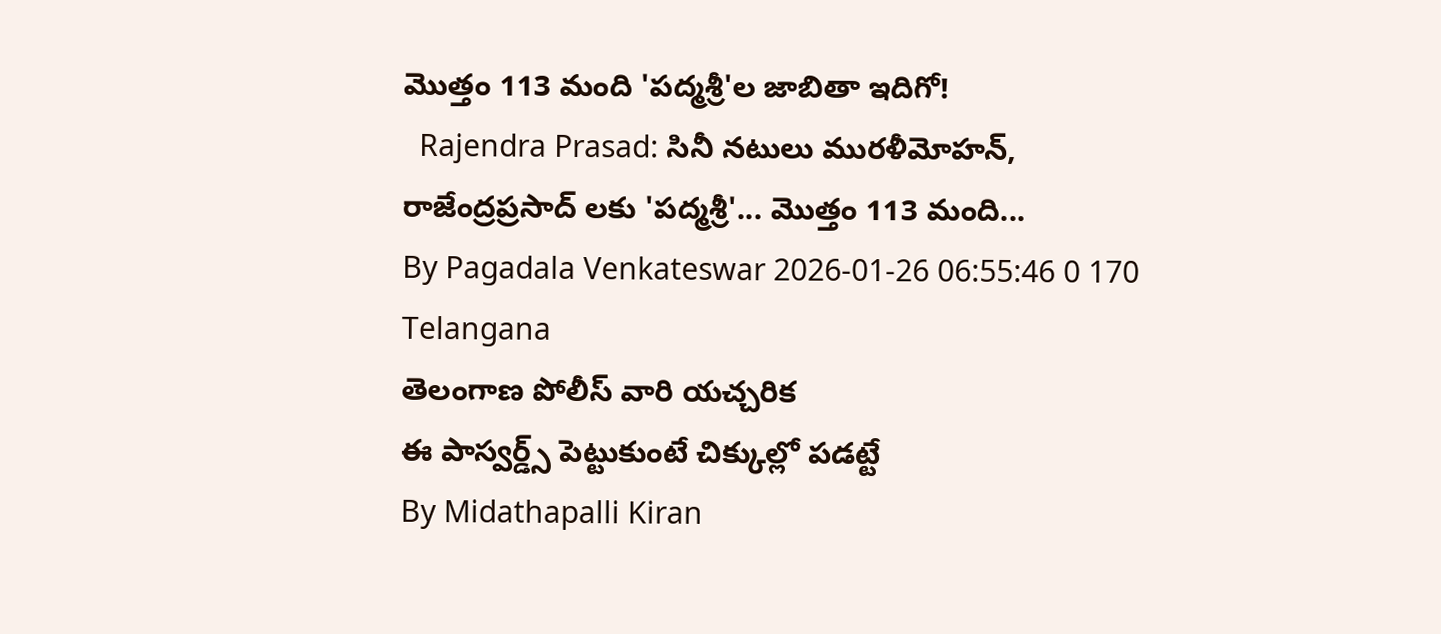మొత్తం 113 మంది 'పద్మశ్రీ'ల జాబితా ఇదిగో!
  Rajendra Prasad: సినీ నటులు మురళీమోహన్, రాజేంద్రప్రసాద్ లకు 'పద్మశ్రీ'... మొత్తం 113 మంది...
By Pagadala Venkateswar 2026-01-26 06:55:46 0 170
Telangana
తెలంగాణ పోలీస్ వారి యచ్చరిక
ఈ పాస్వర్డ్స్ పెట్టుకుంటే చిక్కుల్లో పడట్టే
By Midathapalli Kiran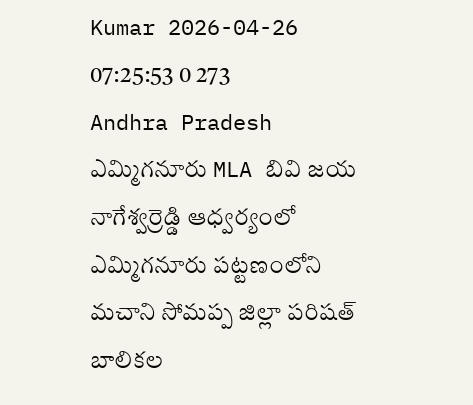Kumar 2026-04-26 07:25:53 0 273
Andhra Pradesh
ఎమ్మిగనూరు MLA బివి జయ నాగేశ్వర్రెడ్డి ఆధ్వర్యంలో
ఎమ్మిగనూరు పట్టణంలోని మచాని సోమప్ప జిల్లా పరిషత్ బాలికల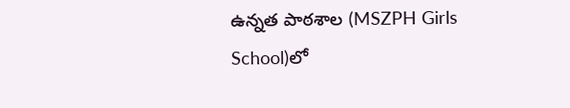ఉన్నత పాఠశాల (MSZPH Girls School)లో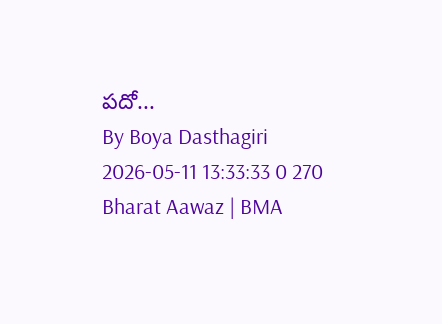పదో...
By Boya Dasthagiri 2026-05-11 13:33:33 0 270
Bharat Aawaz | BMA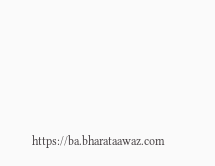https://ba.bharataawaz.com